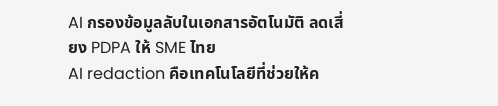AI กรองข้อมูลลับในเอกสารอัตโนมัติ ลดเสี่ยง PDPA ให้ SME ไทย
AI redaction คือเทคโนโลยีที่ช่วยให้ค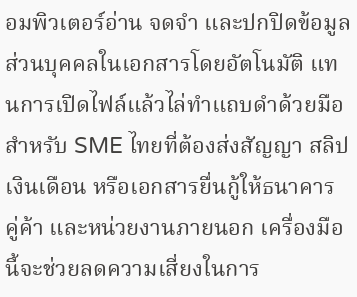อมพิวเตอร์อ่าน จดจำ และปกปิดข้อมูลส่วนบุคคลในเอกสารโดยอัตโนมัติ แทนการเปิดไฟล์แล้วไล่ทำแถบดำด้วยมือ สำหรับ SME ไทยที่ต้องส่งสัญญา สลิปเงินเดือน หรือเอกสารยื่นกู้ให้ธนาคาร คู่ค้า และหน่วยงานภายนอก เครื่องมือนี้จะช่วยลดความเสี่ยงในการ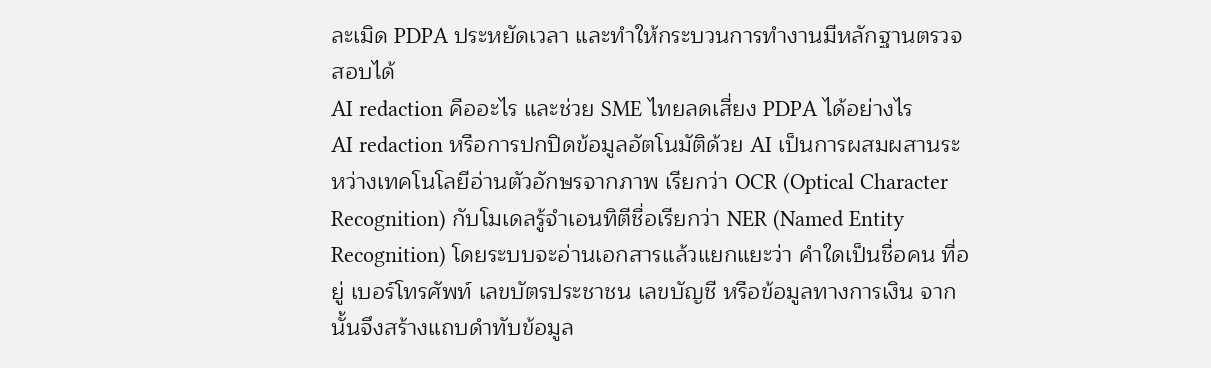ละเมิด PDPA ประหยัดเวลา และทำให้กระบวนการทำงานมีหลักฐานตรวจสอบได้
AI redaction คืออะไร และช่วย SME ไทยลดเสี่ยง PDPA ได้อย่างไร
AI redaction หรือการปกปิดข้อมูลอัตโนมัติด้วย AI เป็นการผสมผสานระหว่างเทคโนโลยีอ่านตัวอักษรจากภาพ เรียกว่า OCR (Optical Character Recognition) กับโมเดลรู้จำเอนทิตีชื่อเรียกว่า NER (Named Entity Recognition) โดยระบบจะอ่านเอกสารแล้วแยกแยะว่า คำใดเป็นชื่อคน ที่อยู่ เบอร์โทรศัพท์ เลขบัตรประชาชน เลขบัญชี หรือข้อมูลทางการเงิน จากนั้นจึงสร้างแถบดำทับข้อมูล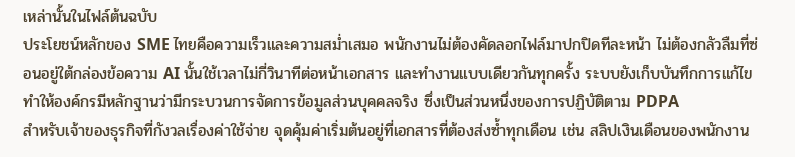เหล่านั้นในไฟล์ต้นฉบับ
ประโยชน์หลักของ SME ไทยคือความเร็วและความสม่ำเสมอ พนักงานไม่ต้องคัดลอกไฟล์มาปกปิดทีละหน้า ไม่ต้องกลัวลืมที่ซ่อนอยู่ใต้กล่องข้อความ AI นั้นใช้เวลาไม่กี่วินาทีต่อหน้าเอกสาร และทำงานแบบเดียวกันทุกครั้ง ระบบยังเก็บบันทึกการแก้ไข ทำให้องค์กรมีหลักฐานว่ามีกระบวนการจัดการข้อมูลส่วนบุคคลจริง ซึ่งเป็นส่วนหนึ่งของการปฏิบัติตาม PDPA
สำหรับเจ้าของธุรกิจที่กังวลเรื่องค่าใช้จ่าย จุดคุ้มค่าเริ่มต้นอยู่ที่เอกสารที่ต้องส่งซ้ำทุกเดือน เช่น สลิปเงินเดือนของพนักงาน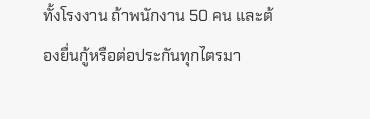ทั้งโรงงาน ถ้าพนักงาน 50 คน และต้องยื่นกู้หรือต่อประกันทุกไตรมา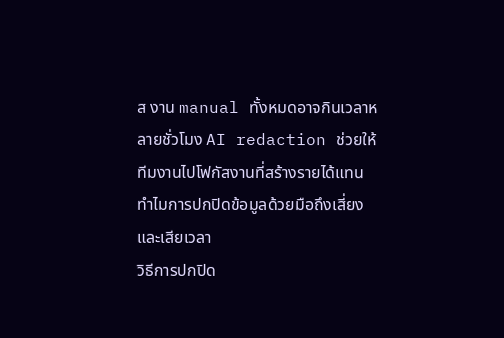ส งาน manual ทั้งหมดอาจกินเวลาหลายชั่วโมง AI redaction ช่วยให้ทีมงานไปโฟกัสงานที่สร้างรายได้แทน
ทำไมการปกปิดข้อมูลด้วยมือถึงเสี่ยงและเสียเวลา
วิธีการปกปิด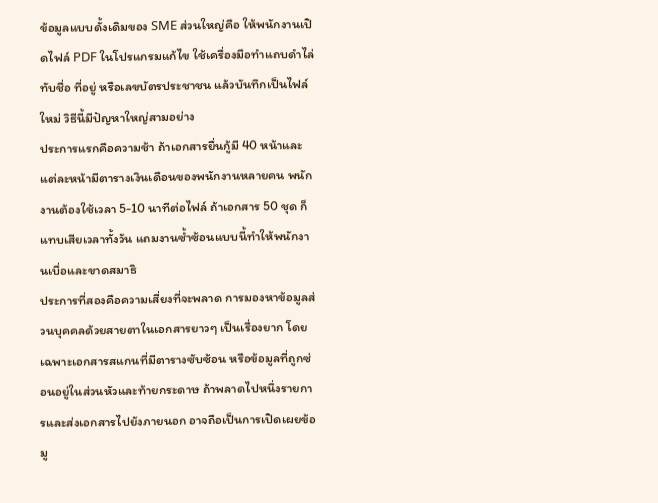ข้อมูลแบบดั้งเดิมของ SME ส่วนใหญ่คือ ให้พนักงานเปิดไฟล์ PDF ในโปรแกรมแก้ไข ใช้เครื่องมือทำแถบดำไล่ทับชื่อ ที่อยู่ หรือเลขบัตรประชาชน แล้วบันทึกเป็นไฟล์ใหม่ วิธีนี้มีปัญหาใหญ่สามอย่าง
ประการแรกคือความช้า ถ้าเอกสารยื่นกู้มี 40 หน้าและแต่ละหน้ามีตารางเงินเดือนของพนักงานหลายคน พนักงานต้องใช้เวลา 5-10 นาทีต่อไฟล์ ถ้าเอกสาร 50 ชุด ก็แทบเสียเวลาทั้งวัน แถมงานซ้ำซ้อนแบบนี้ทำให้พนักงานเบื่อและขาดสมาธิ
ประการที่สองคือความเสี่ยงที่จะพลาด การมองหาข้อมูลส่วนบุคคลด้วยสายตาในเอกสารยาวๆ เป็นเรื่องยาก โดยเฉพาะเอกสารสแกนที่มีตารางซับซ้อน หรือข้อมูลที่ถูกซ่อนอยู่ในส่วนหัวและท้ายกระดาษ ถ้าพลาดไปหนึ่งรายการและส่งเอกสารไปยังภายนอก อาจถือเป็นการเปิดเผยข้อมู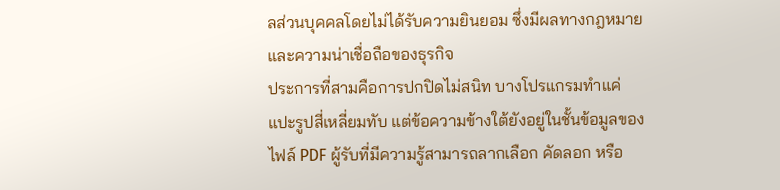ลส่วนบุคคลโดยไม่ได้รับความยินยอม ซึ่งมีผลทางกฎหมายและความน่าเชื่อถือของธุรกิจ
ประการที่สามคือการปกปิดไม่สนิท บางโปรแกรมทำแค่แปะรูปสี่เหลี่ยมทับ แต่ข้อความข้างใต้ยังอยู่ในชั้นข้อมูลของไฟล์ PDF ผู้รับที่มีความรู้สามารถลากเลือก คัดลอก หรือ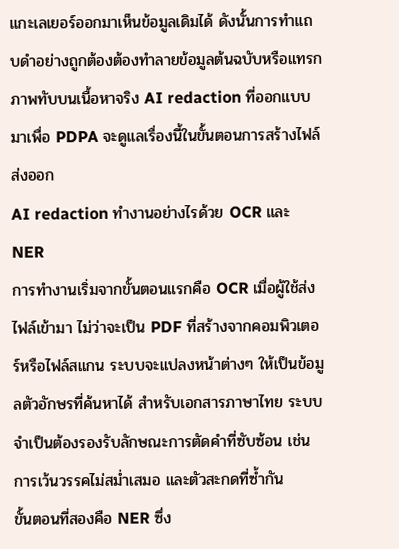แกะเลเยอร์ออกมาเห็นข้อมูลเดิมได้ ดังนั้นการทำแถบดำอย่างถูกต้องต้องทำลายข้อมูลต้นฉบับหรือแทรกภาพทับบนเนื้อหาจริง AI redaction ที่ออกแบบมาเพื่อ PDPA จะดูแลเรื่องนี้ในขั้นตอนการสร้างไฟล์ส่งออก
AI redaction ทำงานอย่างไรด้วย OCR และ NER
การทำงานเริ่มจากขั้นตอนแรกคือ OCR เมื่อผู้ใช้ส่งไฟล์เข้ามา ไม่ว่าจะเป็น PDF ที่สร้างจากคอมพิวเตอร์หรือไฟล์สแกน ระบบจะแปลงหน้าต่างๆ ให้เป็นข้อมูลตัวอักษรที่ค้นหาได้ สำหรับเอกสารภาษาไทย ระบบจำเป็นต้องรองรับลักษณะการตัดคำที่ซับซ้อน เช่น การเว้นวรรคไม่สม่ำเสมอ และตัวสะกดที่ซ้ำกัน
ขั้นตอนที่สองคือ NER ซึ่ง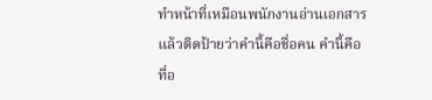ทำหน้าที่เหมือนพนักงานอ่านเอกสารแล้วติดป้ายว่าคำนี้คือชื่อคน คำนี้คือที่อ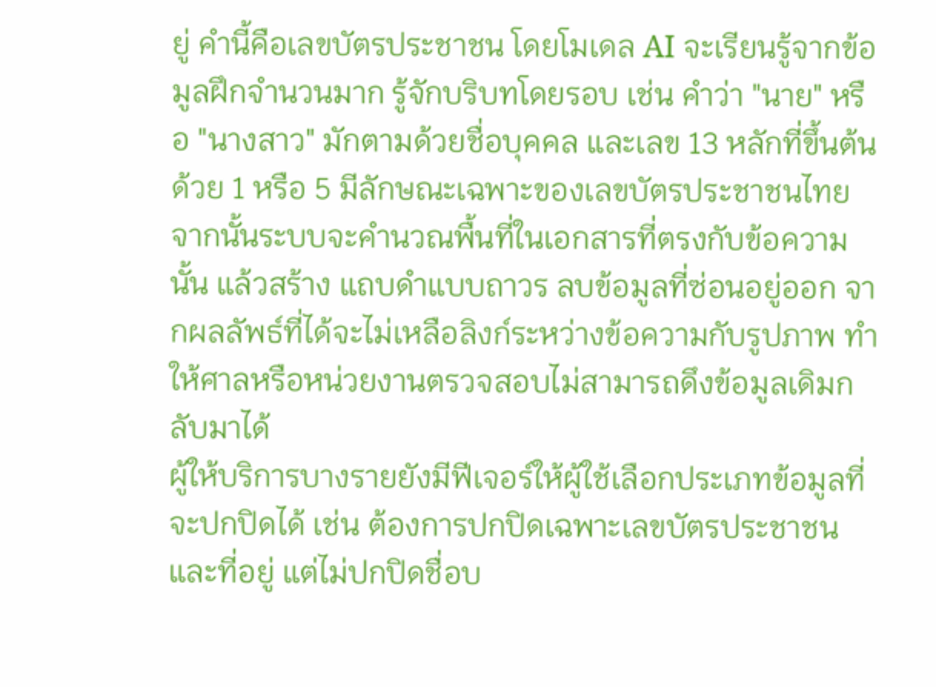ยู่ คำนี้คือเลขบัตรประชาชน โดยโมเดล AI จะเรียนรู้จากข้อมูลฝึกจำนวนมาก รู้จักบริบทโดยรอบ เช่น คำว่า "นาย" หรือ "นางสาว" มักตามด้วยชื่อบุคคล และเลข 13 หลักที่ขึ้นต้นด้วย 1 หรือ 5 มีลักษณะเฉพาะของเลขบัตรประชาชนไทย
จากนั้นระบบจะคำนวณพื้นที่ในเอกสารที่ตรงกับข้อความนั้น แล้วสร้าง แถบดำแบบถาวร ลบข้อมูลที่ซ่อนอยู่ออก จากผลลัพธ์ที่ได้จะไม่เหลือลิงก์ระหว่างข้อความกับรูปภาพ ทำให้ศาลหรือหน่วยงานตรวจสอบไม่สามารถดึงข้อมูลเดิมกลับมาได้
ผู้ให้บริการบางรายยังมีฟีเจอร์ให้ผู้ใช้เลือกประเภทข้อมูลที่จะปกปิดได้ เช่น ต้องการปกปิดเฉพาะเลขบัตรประชาชนและที่อยู่ แต่ไม่ปกปิดชื่อบ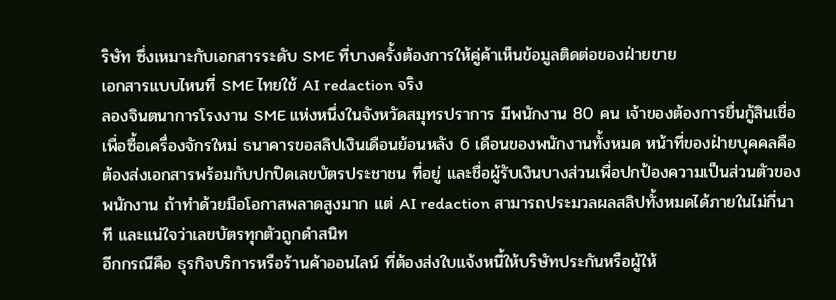ริษัท ซึ่งเหมาะกับเอกสารระดับ SME ที่บางครั้งต้องการให้คู่ค้าเห็นข้อมูลติดต่อของฝ่ายขาย
เอกสารแบบไหนที่ SME ไทยใช้ AI redaction จริง
ลองจินตนาการโรงงาน SME แห่งหนึ่งในจังหวัดสมุทรปราการ มีพนักงาน 80 คน เจ้าของต้องการยื่นกู้สินเชื่อเพื่อซื้อเครื่องจักรใหม่ ธนาคารขอสลิปเงินเดือนย้อนหลัง 6 เดือนของพนักงานทั้งหมด หน้าที่ของฝ่ายบุคคลคือต้องส่งเอกสารพร้อมกับปกปิดเลขบัตรประชาชน ที่อยู่ และชื่อผู้รับเงินบางส่วนเพื่อปกป้องความเป็นส่วนตัวของพนักงาน ถ้าทำด้วยมือโอกาสพลาดสูงมาก แต่ AI redaction สามารถประมวลผลสลิปทั้งหมดได้ภายในไม่กี่นาที และแน่ใจว่าเลขบัตรทุกตัวถูกดำสนิท
อีกกรณีคือ ธุรกิจบริการหรือร้านค้าออนไลน์ ที่ต้องส่งใบแจ้งหนี้ให้บริษัทประกันหรือผู้ให้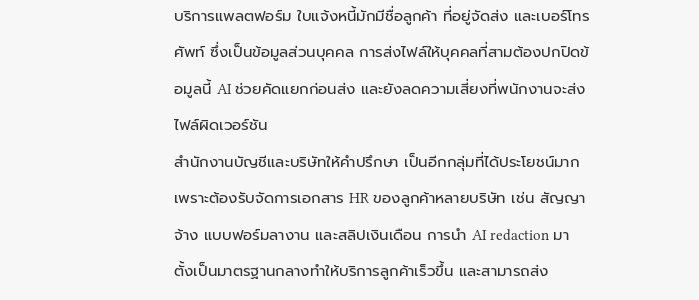บริการแพลตฟอร์ม ใบแจ้งหนี้มักมีชื่อลูกค้า ที่อยู่จัดส่ง และเบอร์โทรศัพท์ ซึ่งเป็นข้อมูลส่วนบุคคล การส่งไฟล์ให้บุคคลที่สามต้องปกปิดข้อมูลนี้ AI ช่วยคัดแยกก่อนส่ง และยังลดความเสี่ยงที่พนักงานจะส่งไฟล์ผิดเวอร์ชัน
สำนักงานบัญชีและบริษัทให้คำปรึกษา เป็นอีกกลุ่มที่ได้ประโยชน์มาก เพราะต้องรับจัดการเอกสาร HR ของลูกค้าหลายบริษัท เช่น สัญญาจ้าง แบบฟอร์มลางาน และสลิปเงินเดือน การนำ AI redaction มาตั้งเป็นมาตรฐานกลางทำให้บริการลูกค้าเร็วขึ้น และสามารถส่ง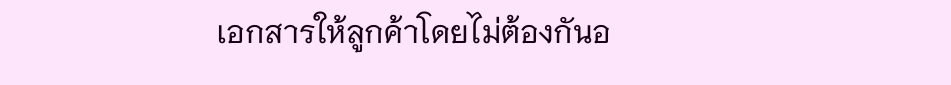เอกสารให้ลูกค้าโดยไม่ต้องกันอ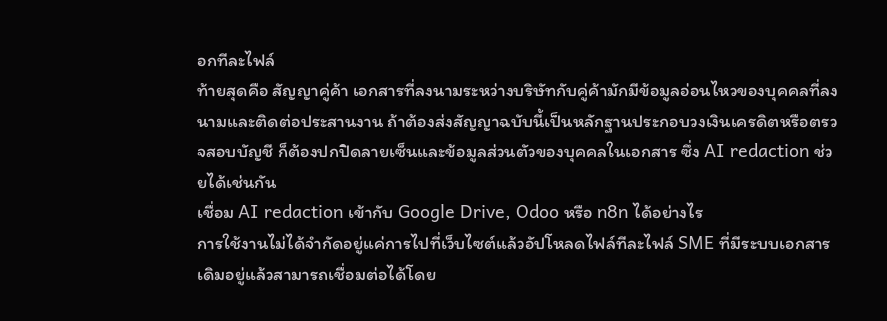อกทีละไฟล์
ท้ายสุดคือ สัญญาคู่ค้า เอกสารที่ลงนามระหว่างบริษัทกับคู่ค้ามักมีข้อมูลอ่อนไหวของบุคคลที่ลงนามและติดต่อประสานงาน ถ้าต้องส่งสัญญาฉบับนี้เป็นหลักฐานประกอบวงเงินเครดิตหรือตรวจสอบบัญชี ก็ต้องปกปิดลายเซ็นและข้อมูลส่วนตัวของบุคคลในเอกสาร ซึ่ง AI redaction ช่วยได้เช่นกัน
เชื่อม AI redaction เข้ากับ Google Drive, Odoo หรือ n8n ได้อย่างไร
การใช้งานไม่ได้จำกัดอยู่แค่การไปที่เว็บไซต์แล้วอัปโหลดไฟล์ทีละไฟล์ SME ที่มีระบบเอกสารเดิมอยู่แล้วสามารถเชื่อมต่อได้โดย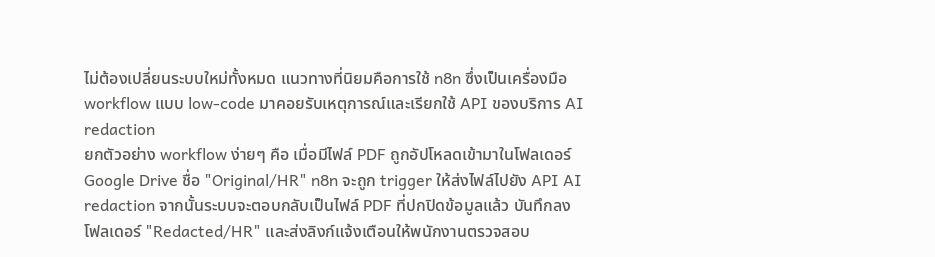ไม่ต้องเปลี่ยนระบบใหม่ทั้งหมด แนวทางที่นิยมคือการใช้ n8n ซึ่งเป็นเครื่องมือ workflow แบบ low-code มาคอยรับเหตุการณ์และเรียกใช้ API ของบริการ AI redaction
ยกตัวอย่าง workflow ง่ายๆ คือ เมื่อมีไฟล์ PDF ถูกอัปโหลดเข้ามาในโฟลเดอร์ Google Drive ชื่อ "Original/HR" n8n จะถูก trigger ให้ส่งไฟล์ไปยัง API AI redaction จากนั้นระบบจะตอบกลับเป็นไฟล์ PDF ที่ปกปิดข้อมูลแล้ว บันทึกลงโฟลเดอร์ "Redacted/HR" และส่งลิงก์แจ้งเตือนให้พนักงานตรวจสอบ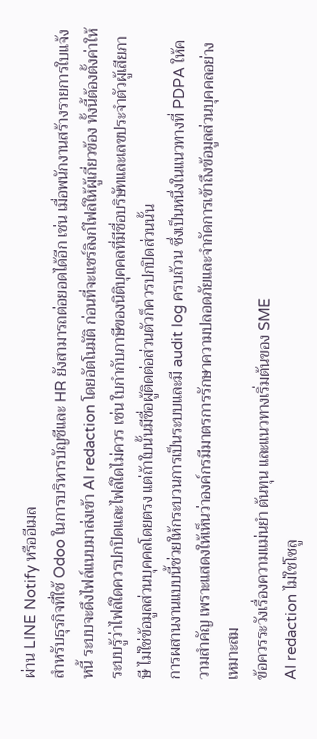ผ่าน LINE Notify หรืออีเมล
สำหรับธุรกิจที่ใช้ Odoo ในการบริหารบัญชีและ HR ยังสามารถต่อยอดได้อีก เช่น เมื่อพนักงานสร้างรายการใบแจ้งหนี้ ระบบจะดึงไฟล์แนบมาส่งเข้า AI redaction โดยอัตโนมัติ ก่อนที่จะแชร์ลิงก์ไฟล์ให้ผู้เกี่ยวข้อง ทั้งนี้ต้องตั้งค่าให้ระบบรู้ว่าไฟล์ใดควรปกปิดและไฟล์ใดไม่ควร เช่น ใบกำกับภาษีของนิติบุคคลที่มีชื่อบริษัทและเลขประจำตัวผู้เสียภาษี ไม่ใช่ข้อมูลส่วนบุคคลโดยตรง แต่ถ้าใบนั้นมีชื่อผู้ติดต่อส่วนตัวก็ควรปกปิดส่วนนั้น
การผสานงานแบบนี้ช่วยให้กระบวนการเป็นระบบและมี audit log ครบถ้วน ซึ่งเป็นหนึ่งในแนวทางที่ PDPA ให้ความสำคัญ เพราะแสดงให้เห็นว่าองค์กรมีมาตรการรักษาความปลอดภัยและจำกัดการเข้าถึงข้อมูลส่วนบุคคลอย่างเหมาะสม
ข้อควรระวังเรื่องความแม่นยำ ต้นทุน และแนวทางเริ่มต้นของ SME
AI redaction ไม่ใช่โซลู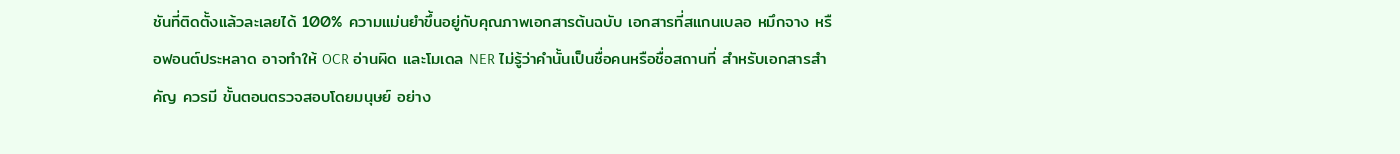ชันที่ติดตั้งแล้วละเลยได้ 100% ความแม่นยำขึ้นอยู่กับคุณภาพเอกสารต้นฉบับ เอกสารที่สแกนเบลอ หมึกจาง หรือฟอนต์ประหลาด อาจทำให้ OCR อ่านผิด และโมเดล NER ไม่รู้ว่าคำนั้นเป็นชื่อคนหรือชื่อสถานที่ สำหรับเอกสารสำคัญ ควรมี ขั้นตอนตรวจสอบโดยมนุษย์ อย่าง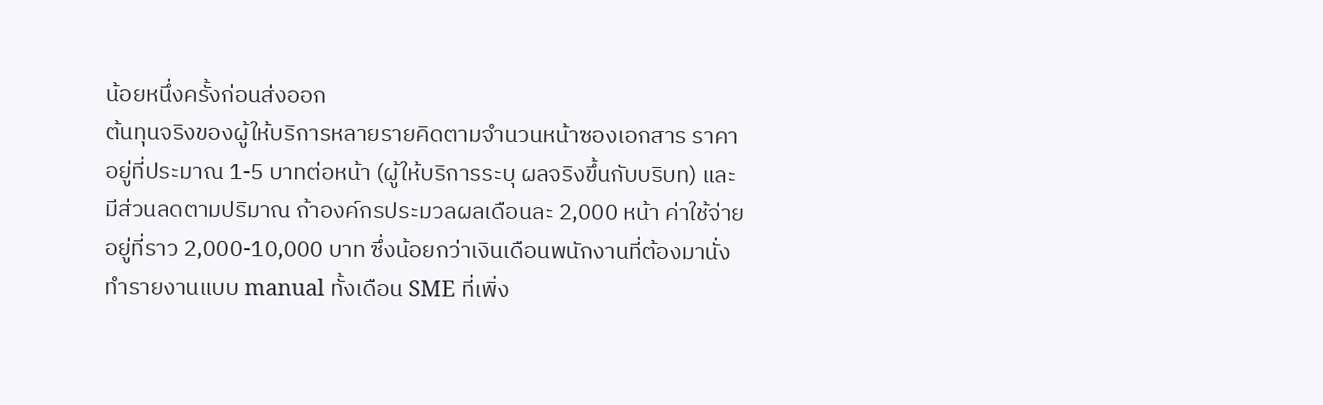น้อยหนึ่งครั้งก่อนส่งออก
ต้นทุนจริงของผู้ให้บริการหลายรายคิดตามจำนวนหน้าซองเอกสาร ราคาอยู่ที่ประมาณ 1-5 บาทต่อหน้า (ผู้ให้บริการระบุ ผลจริงขึ้นกับบริบท) และมีส่วนลดตามปริมาณ ถ้าองค์กรประมวลผลเดือนละ 2,000 หน้า ค่าใช้จ่ายอยู่ที่ราว 2,000-10,000 บาท ซึ่งน้อยกว่าเงินเดือนพนักงานที่ต้องมานั่งทำรายงานแบบ manual ทั้งเดือน SME ที่เพิ่ง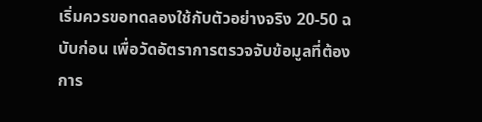เริ่มควรขอทดลองใช้กับตัวอย่างจริง 20-50 ฉบับก่อน เพื่อวัดอัตราการตรวจจับข้อมูลที่ต้องการ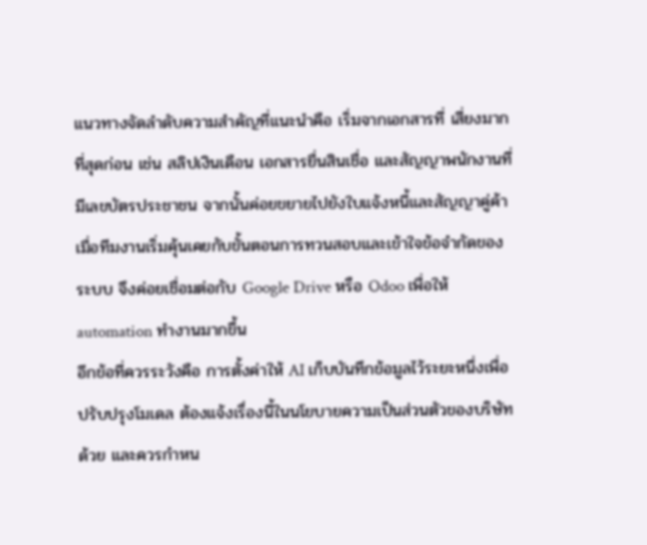แนวทางจัดลำดับความสำคัญที่แนะนำคือ เริ่มจากเอกสารที่ เสี่ยงมากที่สุดก่อน เช่น สลิปเงินเดือน เอกสารยื่นสินเชื่อ และสัญญาพนักงานที่มีเลขบัตรประชาชน จากนั้นค่อยขยายไปยังใบแจ้งหนี้และสัญญาคู่ค้า เมื่อทีมงานเริ่มคุ้นเคยกับขั้นตอนการทวนสอบและเข้าใจข้อจำกัดของระบบ จึงค่อยเชื่อมต่อกับ Google Drive หรือ Odoo เพื่อให้ automation ทำงานมากขึ้น
อีกข้อที่ควรระวังคือ การตั้งค่าให้ AI เก็บบันทึกข้อมูลไว้ระยะหนึ่งเพื่อปรับปรุงโมเดล ต้องแจ้งเรื่องนี้ในนโยบายความเป็นส่วนตัวของบริษัทด้วย และควรกำหน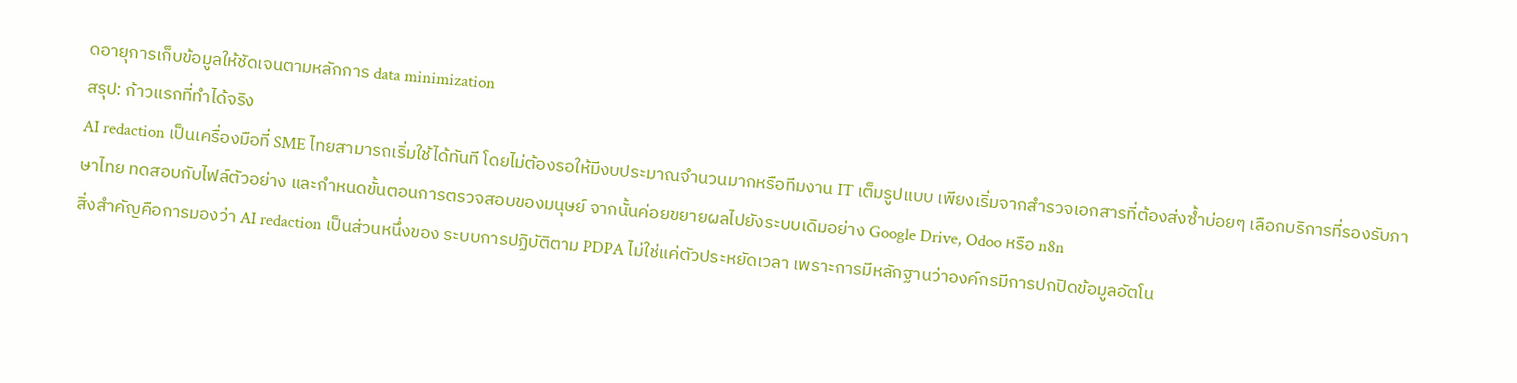ดอายุการเก็บข้อมูลให้ชัดเจนตามหลักการ data minimization
สรุป: ก้าวแรกที่ทำได้จริง
AI redaction เป็นเครื่องมือที่ SME ไทยสามารถเริ่มใช้ได้ทันที โดยไม่ต้องรอให้มีงบประมาณจำนวนมากหรือทีมงาน IT เต็มรูปแบบ เพียงเริ่มจากสำรวจเอกสารที่ต้องส่งซ้ำบ่อยๆ เลือกบริการที่รองรับภาษาไทย ทดสอบกับไฟล์ตัวอย่าง และกำหนดขั้นตอนการตรวจสอบของมนุษย์ จากนั้นค่อยขยายผลไปยังระบบเดิมอย่าง Google Drive, Odoo หรือ n8n
สิ่งสำคัญคือการมองว่า AI redaction เป็นส่วนหนึ่งของ ระบบการปฏิบัติตาม PDPA ไม่ใช่แค่ตัวประหยัดเวลา เพราะการมีหลักฐานว่าองค์กรมีการปกปิดข้อมูลอัตโน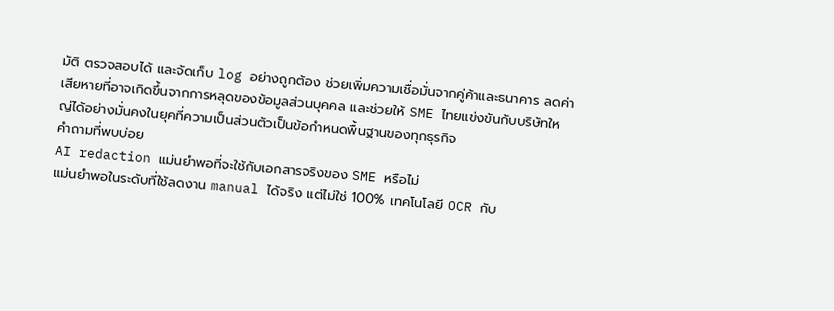มัติ ตรวจสอบได้ และจัดเก็บ log อย่างถูกต้อง ช่วยเพิ่มความเชื่อมั่นจากคู่ค้าและธนาคาร ลดค่าเสียหายที่อาจเกิดขึ้นจากการหลุดของข้อมูลส่วนบุคคล และช่วยให้ SME ไทยแข่งขันกับบริษัทใหญ่ได้อย่างมั่นคงในยุคที่ความเป็นส่วนตัวเป็นข้อกำหนดพื้นฐานของทุกธุรกิจ
คำถามที่พบบ่อย
AI redaction แม่นยำพอที่จะใช้กับเอกสารจริงของ SME หรือไม่
แม่นยำพอในระดับที่ใช้ลดงาน manual ได้จริง แต่ไม่ใช่ 100% เทคโนโลยี OCR กับ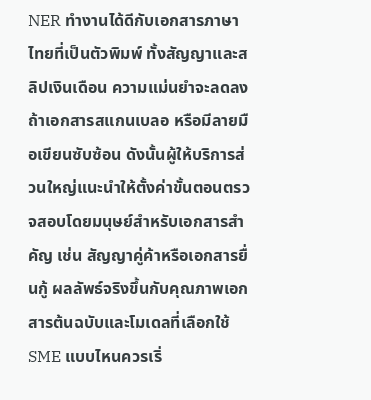NER ทำงานได้ดีกับเอกสารภาษาไทยที่เป็นตัวพิมพ์ ทั้งสัญญาและสลิปเงินเดือน ความแม่นยำจะลดลงถ้าเอกสารสแกนเบลอ หรือมีลายมือเขียนซับซ้อน ดังนั้นผู้ให้บริการส่วนใหญ่แนะนำให้ตั้งค่าขั้นตอนตรวจสอบโดยมนุษย์สำหรับเอกสารสำคัญ เช่น สัญญาคู่ค้าหรือเอกสารยื่นกู้ ผลลัพธ์จริงขึ้นกับคุณภาพเอกสารต้นฉบับและโมเดลที่เลือกใช้
SME แบบไหนควรเริ่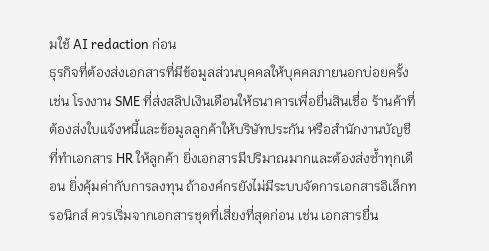มใช้ AI redaction ก่อน
ธุรกิจที่ต้องส่งเอกสารที่มีข้อมูลส่วนบุคคลให้บุคคลภายนอกบ่อยครั้ง เช่น โรงงาน SME ที่ส่งสลิปเงินเดือนให้ธนาคารเพื่อยื่นสินเชื่อ ร้านค้าที่ต้องส่งใบแจ้งหนี้และข้อมูลลูกค้าให้บริษัทประกัน หรือสำนักงานบัญชีที่ทำเอกสาร HR ให้ลูกค้า ยิ่งเอกสารมีปริมาณมากและต้องส่งซ้ำทุกเดือน ยิ่งคุ้มค่ากับการลงทุน ถ้าองค์กรยังไม่มีระบบจัดการเอกสารอิเล็กทรอนิกส์ ควรเริ่มจากเอกสารชุดที่เสี่ยงที่สุดก่อน เช่น เอกสารยื่น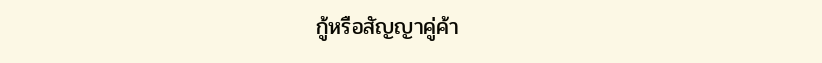กู้หรือสัญญาคู่ค้า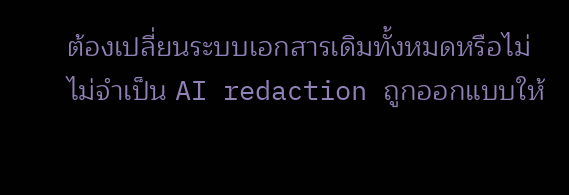ต้องเปลี่ยนระบบเอกสารเดิมทั้งหมดหรือไม่
ไม่จำเป็น AI redaction ถูกออกแบบให้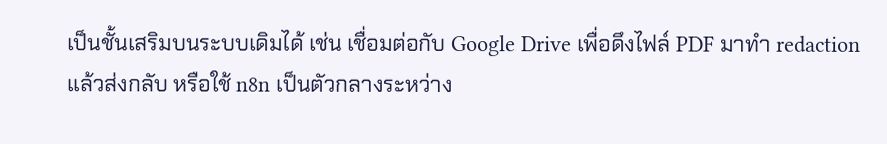เป็นชั้นเสริมบนระบบเดิมได้ เช่น เชื่อมต่อกับ Google Drive เพื่อดึงไฟล์ PDF มาทำ redaction แล้วส่งกลับ หรือใช้ n8n เป็นตัวกลางระหว่าง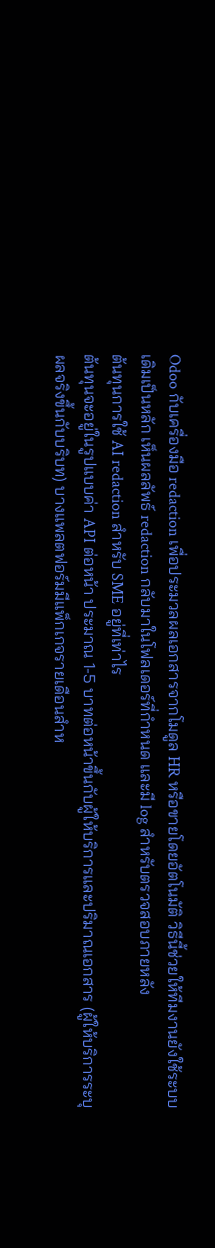Odoo กับเครื่องมือ redaction เพื่อประมวลผลเอกสารจากโมดูล HR หรือขายโดยอัตโนมัติ วิธีนี้ช่วยให้ทีมงานยังใช้ระบบเดิมเป็นหลัก เห็นผลลัพธ์ redaction กลับมาในโฟลเดอร์ที่กำหนด และมี log สำหรับตรวจสอบภายหลัง
ต้นทุนการใช้ AI redaction สำหรับ SME อยู่ที่เท่าไร
ต้นทุนจะอยู่ในรูปแบบค่า API ต่อหน้า ประมาณ 1-5 บาทต่อหน้าขึ้นกับผู้ให้บริการและปริมาณเอกสาร (ผู้ให้บริการระบุ ผลจริงขึ้นกับบริบท) บางแพลตฟอร์มมีแพ็กเกจรายเดือนสำห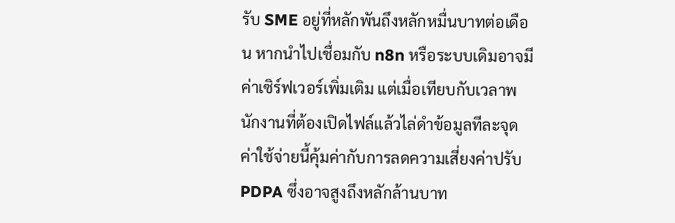รับ SME อยู่ที่หลักพันถึงหลักหมื่นบาทต่อเดือน หากนำไปเชื่อมกับ n8n หรือระบบเดิมอาจมีค่าเซิร์ฟเวอร์เพิ่มเติม แต่เมื่อเทียบกับเวลาพนักงานที่ต้องเปิดไฟล์แล้วไล่ดำข้อมูลทีละจุด ค่าใช้จ่ายนี้คุ้มค่ากับการลดความเสี่ยงค่าปรับ PDPA ซึ่งอาจสูงถึงหลักล้านบาท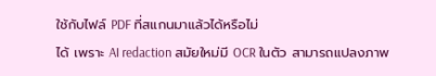ใช้กับไฟล์ PDF ที่สแกนมาแล้วได้หรือไม่
ได้ เพราะ AI redaction สมัยใหม่มี OCR ในตัว สามารถแปลงภาพ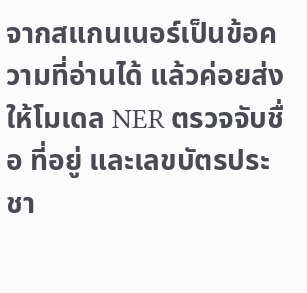จากสแกนเนอร์เป็นข้อความที่อ่านได้ แล้วค่อยส่งให้โมเดล NER ตรวจจับชื่อ ที่อยู่ และเลขบัตรประชา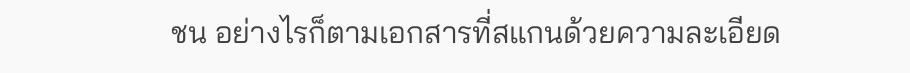ชน อย่างไรก็ตามเอกสารที่สแกนด้วยความละเอียด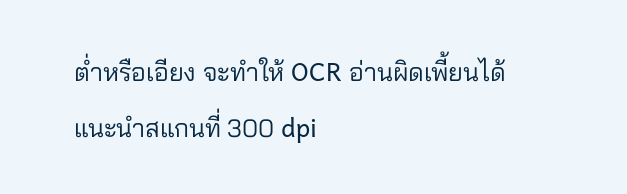ต่ำหรือเอียง จะทำให้ OCR อ่านผิดเพี้ยนได้ แนะนำสแกนที่ 300 dpi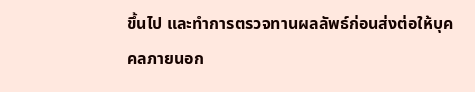ขึ้นไป และทำการตรวจทานผลลัพธ์ก่อนส่งต่อให้บุคคลภายนอก